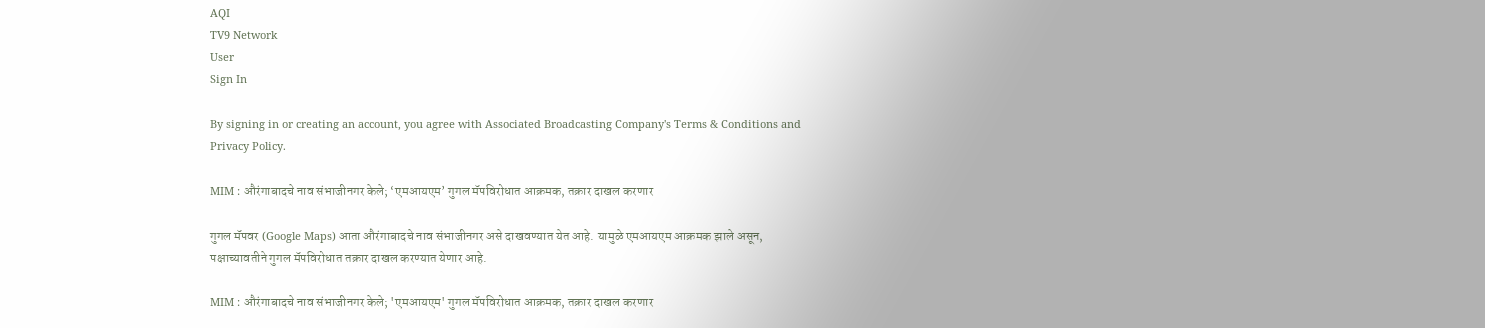AQI
TV9 Network
User
Sign In

By signing in or creating an account, you agree with Associated Broadcasting Company's Terms & Conditions and Privacy Policy.

MIM : औरंगाबादचे नाव संभाजीनगर केले; ‘एमआयएम’ गुगल मॅपविरोधात आक्रमक, तक्रार दाखल करणार

गुगल मॅपवर (Google Maps) आता औरंगाबादचे नाव संभाजीनगर असे दाखवण्यात येत आहे. यामुळे एमआयएम आक्रमक झाले असून, पक्षाच्यावतीने गुगल मॅपविरोधात तक्रार दाखल करण्यात येणार आहे.

MIM : औरंगाबादचे नाव संभाजीनगर केले; 'एमआयएम' गुगल मॅपविरोधात आक्रमक, तक्रार दाखल करणार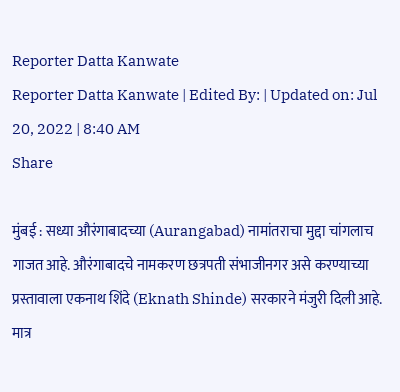Reporter Datta Kanwate
Reporter Datta Kanwate | Edited By: | Updated on: Jul 20, 2022 | 8:40 AM
Share

मुंबई : सध्या औरंगाबादच्या (Aurangabad) नामांतराचा मुद्दा चांगलाच गाजत आहे. औरंगाबादचे नामकरण छत्रपती संभाजीनगर असे करण्याच्या प्रस्तावाला एकनाथ शिंदे (Eknath Shinde) सरकारने मंजुरी दिली आहे. मात्र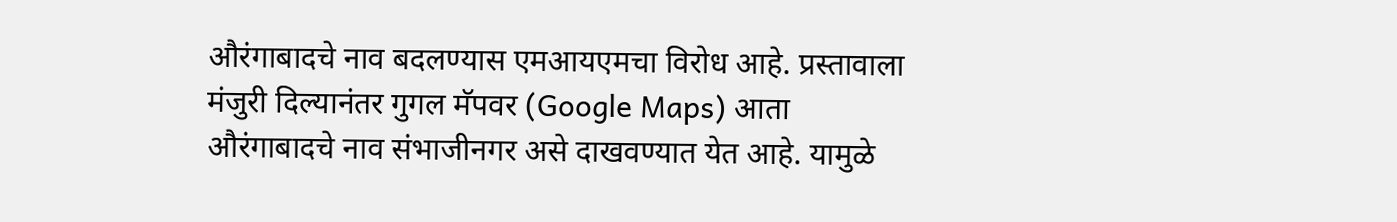औरंगाबादचे नाव बदलण्यास एमआयएमचा विरोध आहे. प्रस्तावाला मंजुरी दिल्यानंतर गुगल मॅपवर (Google Maps) आता औरंगाबादचे नाव संभाजीनगर असे दाखवण्यात येत आहे. यामुळे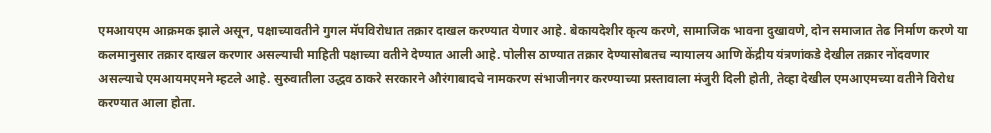एमआयएम आक्रमक झाले असून, पक्षाच्यावतीने गुगल मॅपविरोधात तक्रार दाखल करण्यात येणार आहे. बेकायदेशीर कृत्य करणे, सामाजिक भावना दुखावणे, दोन समाजात तेढ निर्माण करणे या कलमानुसार तक्रार दाखल करणार असल्याची माहिती पक्षाच्या वतीने देण्यात आली आहे. पोलीस ठाण्यात तक्रार देण्यासोबतच न्यायालय आणि केंद्रीय यंत्रणांकडे देखील तक्रार नोंदवणार असल्याचे एमआयमएमने म्हटले आहे. सुरुवातीला उद्धव ठाकरे सरकारने औरंगाबादचे नामकरण संभाजीनगर करण्याच्या प्रस्तावाला मंजुरी दिली होती, तेव्हा देखील एमआएमच्या वतीने विरोध करण्यात आला होता.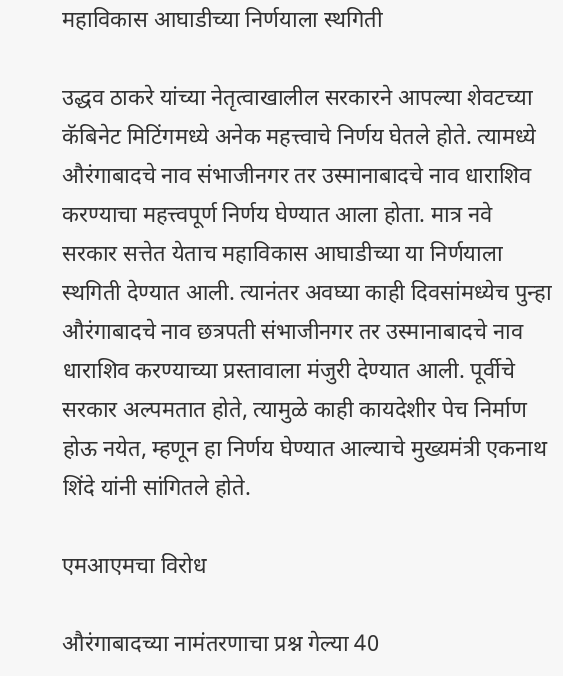महाविकास आघाडीच्या निर्णयाला स्थगिती

उद्धव ठाकरे यांच्या नेतृत्वाखालील सरकारने आपल्या शेवटच्या कॅबिनेट मिटिंगमध्ये अनेक महत्त्वाचे निर्णय घेतले होते. त्यामध्ये औरंगाबादचे नाव संभाजीनगर तर उस्मानाबादचे नाव धाराशिव करण्याचा महत्त्वपूर्ण निर्णय घेण्यात आला होता. मात्र नवे सरकार सत्तेत येताच महाविकास आघाडीच्या या निर्णयाला स्थगिती देण्यात आली. त्यानंतर अवघ्या काही दिवसांमध्येच पुन्हा औरंगाबादचे नाव छत्रपती संभाजीनगर तर उस्मानाबादचे नाव धाराशिव करण्याच्या प्रस्तावाला मंजुरी देण्यात आली. पूर्वीचे सरकार अल्पमतात होते, त्यामुळे काही कायदेशीर पेच निर्माण होऊ नयेत, म्हणून हा निर्णय घेण्यात आल्याचे मुख्यमंत्री एकनाथ शिंदे यांनी सांगितले होते.

एमआएमचा विरोध

औरंगाबादच्या नामंतरणाचा प्रश्न गेल्या 40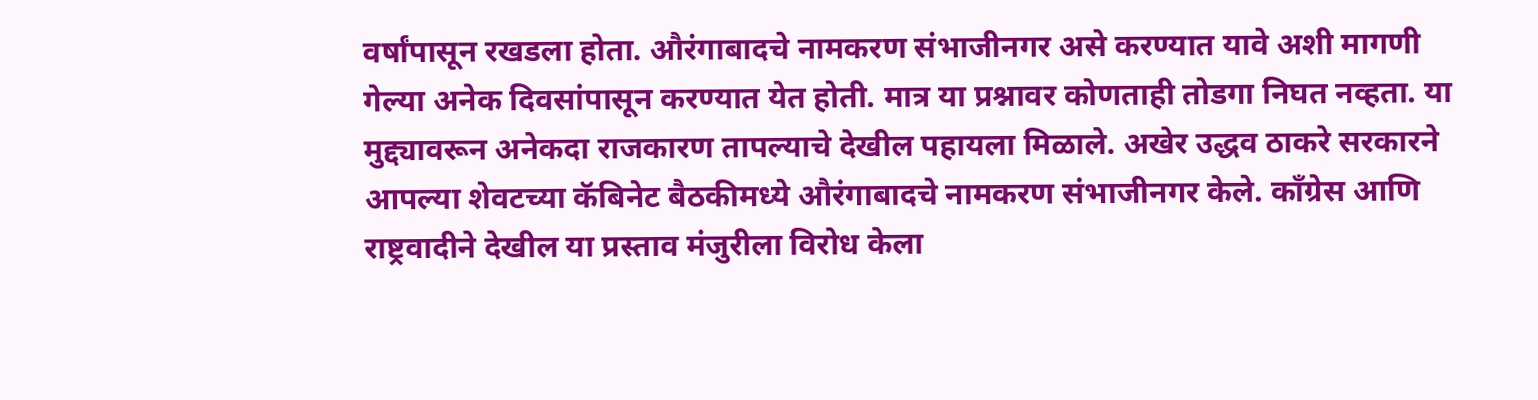वर्षांपासून रखडला होता. औरंगाबादचे नामकरण संभाजीनगर असे करण्यात यावे अशी मागणी गेल्या अनेक दिवसांपासून करण्यात येत होती. मात्र या प्रश्नावर कोणताही तोडगा निघत नव्हता. या मुद्द्यावरून अनेकदा राजकारण तापल्याचे देखील पहायला मिळाले. अखेर उद्धव ठाकरे सरकारने आपल्या शेवटच्या कॅबिनेट बैठकीमध्ये औरंगाबादचे नामकरण संभाजीनगर केले. काँग्रेस आणि राष्ट्रवादीने देखील या प्रस्ताव मंजुरीला विरोध केला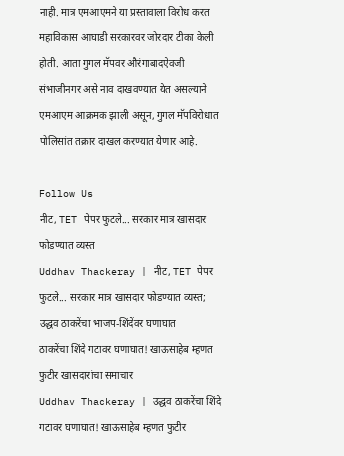नाही. मात्र एमआएमने या प्रस्तावाला विरोध करत महाविकास आघाडी सरकारवर जोरदार टीका केली होती. आता गुगल मॅपवर औरंगाबादऐवजी संभाजीनगर असे नाव दाखवण्यात येत असल्याने एमआएम आक्रमक झाली असून, गुगल मॅपविरोधात पोलिसांत तक्रार दाखल करण्यात येणार आहे.

Follow Us
नीट, TET पेपर फुटले... सरकार मात्र खासदार फोडण्यात व्यस्त
Uddhav Thackeray | नीट, TET पेपर फुटले... सरकार मात्र खासदार फोडण्यात व्यस्त; उद्धव ठाकरेंचा भाजप-शिंदेंवर घणाघात
ठाकरेंचा शिंदे गटावर घणाघात! खाऊसाहेब म्हणत फुटीर खासदारांचा समाचार
Uddhav Thackeray | उद्धव ठाकरेंचा शिंदे गटावर घणाघात! खाऊसाहेब म्हणत फुटीर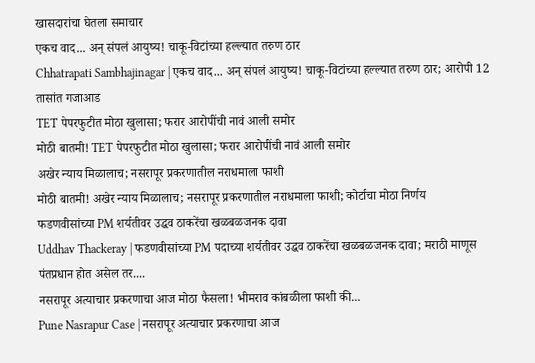खासदारांचा घेतला समाचार
एकच वाद... अन् संपलं आयुष्य! चाकू-विटांच्या हल्ल्यात तरुण ठार
Chhatrapati Sambhajinagar | एकच वाद... अन् संपलं आयुष्य! चाकू-विटांच्या हल्ल्यात तरुण ठार; आरोपी 12 तासांत गजाआड
TET पेपरफुटीत मोठा खुलासा; फरार आरोपींची नावं आली समोर
मोठी बातमी! TET पेपरफुटीत मोठा खुलासा; फरार आरोपींची नावं आली समोर
अखेर न्याय मिळालाच; नसरापूर प्रकरणातील नराधमाला फाशी
मोठी बातमी! अखेर न्याय मिळालाच; नसरापूर प्रकरणातील नराधमाला फाशी; कोर्टाचा मोठा निर्णय
फडणवीसांच्या PM शर्यतीवर उद्धव ठाकरेंचा खळबळजनक दावा
Uddhav Thackeray | फडणवीसांच्या PM पदाच्या शर्यतीवर उद्धव ठाकरेंचा खळबळजनक दावा; मराठी माणूस पंतप्रधान होत असेल तर....
नसरापूर अत्याचार प्रकरणाचा आज मोठा फैसला! भीमराव कांबळीला फाशी की...
Pune Nasrapur Case | नसरापूर अत्याचार प्रकरणाचा आज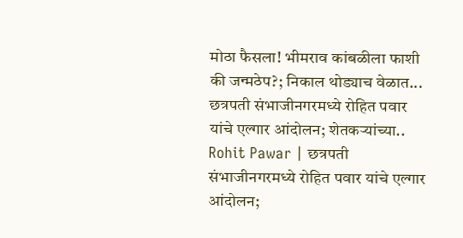मोठा फैसला! भीमराव कांबळीला फाशी की जन्मठेप?; निकाल थोड्याच वेळात...
छत्रपती संभाजीनगरमध्ये रोहित पवार यांचे एल्गार आंदोलन; शेतकऱ्यांच्या..
Rohit Pawar | छत्रपती संभाजीनगरमध्ये रोहित पवार यांचे एल्गार आंदोलन;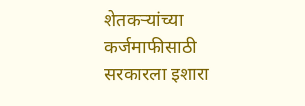शेतकऱ्यांच्या कर्जमाफीसाठी सरकारला इशारा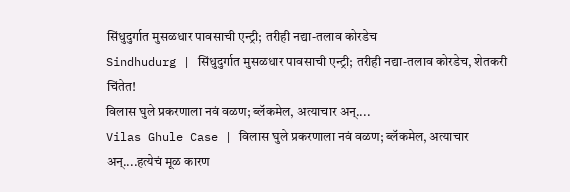सिंधुदुर्गात मुसळधार पावसाची एन्ट्री; तरीही नद्या-तलाव कोरडेच
Sindhudurg | सिंधुदुर्गात मुसळधार पावसाची एन्ट्री; तरीही नद्या-तलाव कोरडेच, शेतकरी चिंतेत!
विलास घुले प्रकरणाला नवं वळण; ब्लॅकमेल, अत्याचार अन्....
Vilas Ghule Case | विलास घुले प्रकरणाला नवं वळण; ब्लॅकमेल, अत्याचार अन्....हत्येचं मूळ कारण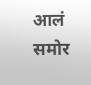आलं समोर